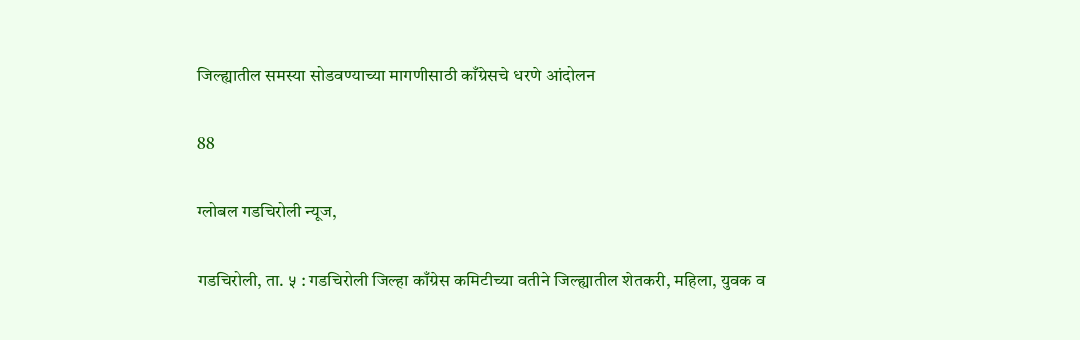जिल्ह्यातील समस्या सोडवण्याच्या मागणीसाठी काँग्रेसचे धरणे आंदोलन

88

ग्लोबल गडचिरोली न्यूज,

गडचिरोली, ता. ५ : गडचिरोली जिल्हा काँग्रेस कमिटीच्या वतीने जिल्ह्यातील शेतकरी, महिला, युवक व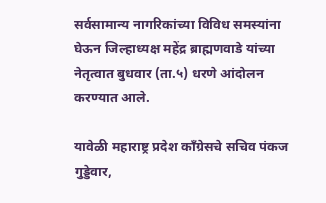सर्वसामान्य नागरिकांच्या विविध समस्यांना घेऊन जिल्हाध्यक्ष महेंद्र ब्राह्मणवाडे यांच्या नेतृत्वात बुधवार (ता.५) धरणे आंदोलन करण्यात आले.

यावेळी महाराष्ट्र प्रदेश काँग्रेसचे सचिव पंकज गुड्डेवार,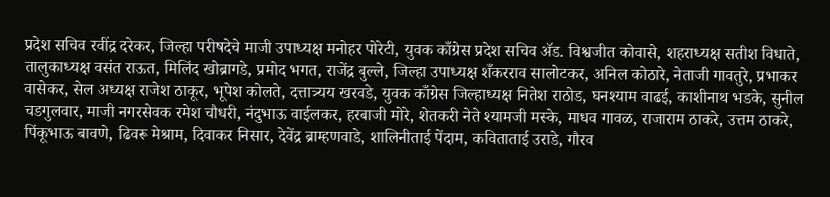प्रदेश सचिव रवींद्र दरेकर, जिल्हा परीषदेचे माजी उपाध्यक्ष मनोहर पोरेटी, युवक काँग्रेस प्रदेश सचिव ॲड. विश्वजीत कोवासे, शहराध्यक्ष सतीश विधाते, तालुकाध्यक्ष वसंत राऊत, मिलिंद खोब्रागडे, प्रमोद भगत, राजेंद्र बुल्ले, जिल्हा उपाध्यक्ष शँकरराव सालोटकर, अनिल कोठारे, नेताजी गावतुरे, प्रभाकर वासेकर, सेल अध्यक्ष राजेश ठाकूर, भूपेश कोलते, दत्तात्र्यय खरवडे, युवक काँग्रेस जिल्हाध्यक्ष नितेश राठोड, घनश्याम वाढई, काशीनाथ भडके, सुनील चडगुलवार, माजी नगरसेवक रमेश चौधरी, नंदुभाऊ वाईलकर, हरबाजी मोरे, शेतकरी नेते श्यामजी मस्के, माधव गावळ, राजाराम ठाकरे, उत्तम ठाकरे, पिंकूभाऊ बावणे, ढिवरू मेश्राम, दिवाकर निसार, देवेंद्र ब्राम्हणवाडे, शालिनीताई पेंदाम, कविताताई उराडे, गौरव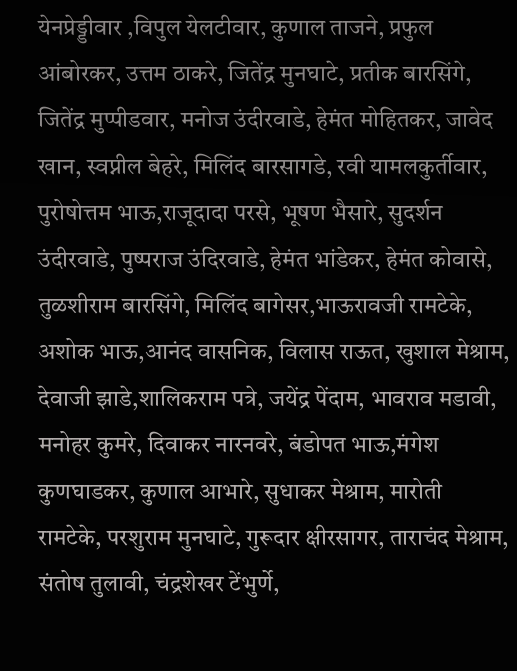येनप्रेड्डीवार ,विपुल येलटीवार, कुणाल ताजने, प्रफुल आंबोरकर, उत्तम ठाकरे, जितेंद्र मुनघाटे, प्रतीक बारसिंगे, जितेंद्र मुप्पीडवार, मनोज उंदीरवाडे, हेमंत मोहितकर, जावेद खान, स्वप्नील बेहरे, मिलिंद बारसागडे, रवी यामलकुर्तीवार, पुरोषोत्तम भाऊ,राजूदादा परसे, भूषण भैसारे, सुदर्शन उंदीरवाडे, पुष्पराज उंदिरवाडे, हेमंत भांडेकर, हेमंत कोवासे, तुळशीराम बारसिंगे, मिलिंद बागेसर,भाऊरावजी रामटेके, अशोक भाऊ,आनंद वासनिक, विलास राऊत, खुशाल मेश्राम, देवाजी झाडे,शालिकराम पत्रे, जयेंद्र पेंदाम, भावराव मडावी, मनोहर कुमरे, दिवाकर नारनवरे, बंडोपत भाऊ,मंगेश कुणघाडकर, कुणाल आभारे, सुधाकर मेश्राम, मारोती रामटेके, परशुराम मुनघाटे, गुरूदार क्षीरसागर, ताराचंद मेश्राम, संतोष तुलावी, चंद्रशेखर टेंभुर्णे,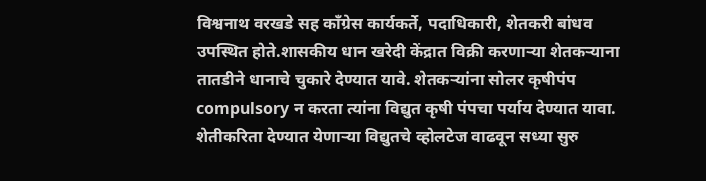विश्वनाथ वरखडे सह काँग्रेस कार्यकर्ते, पदाधिकारी, शेतकरी बांधव उपस्थित होते.शासकीय धान खरेदी केंद्रात विक्री करणाऱ्या शेतकऱ्याना तातडीने धानाचे चुकारे देण्यात यावे. शेतकऱ्यांना सोलर कृषीपंप compulsory न करता त्यांना विद्युत कृषी पंपचा पर्याय देण्यात यावा. शेतीकरिता देण्यात येणाऱ्या विद्युतचे व्होलटेज वाढवून सध्या सुरु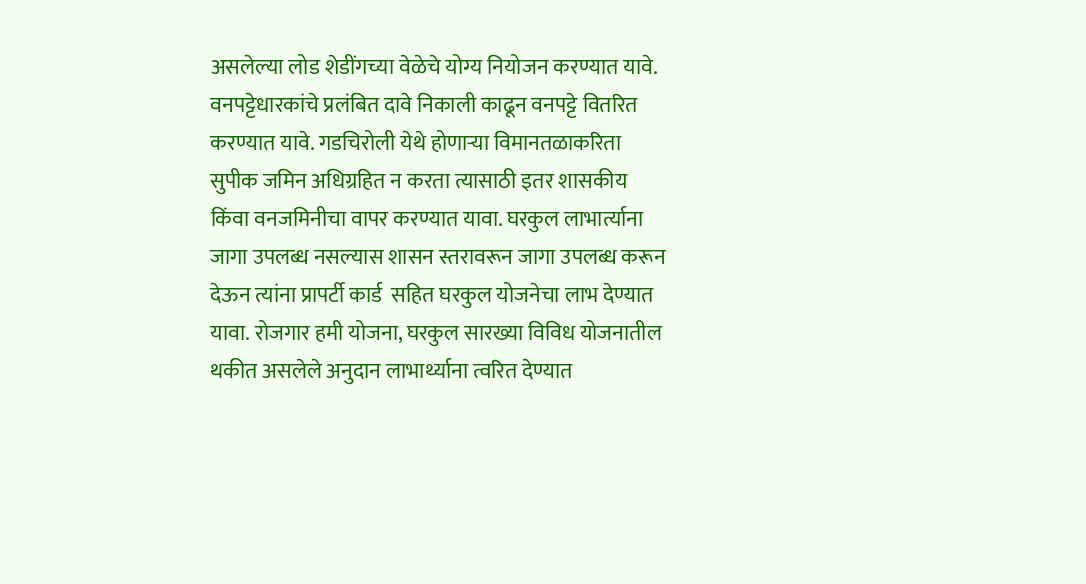असलेल्या लोड शेडींगच्या वेळेचे योग्य नियोजन करण्यात यावे. वनपट्टेधारकांचे प्रलंबित दावे निकाली काढून वनपट्टे वितरित करण्यात यावे. गडचिरोली येथे होणाऱ्या विमानतळाकरिता सुपीक जमिन अधिग्रहित न करता त्यासाठी इतर शासकीय किंवा वनजमिनीचा वापर करण्यात यावा. घरकुल लाभार्त्याना जागा उपलब्ध नसल्यास शासन स्तरावरून जागा उपलब्ध करून देऊन त्यांना प्रापर्टी कार्ड  सहित घरकुल योजनेचा लाभ देण्यात यावा. रोजगार हमी योजना, घरकुल सारख्या विविध योजनातील थकीत असलेले अनुदान लाभार्थ्याना त्वरित देण्यात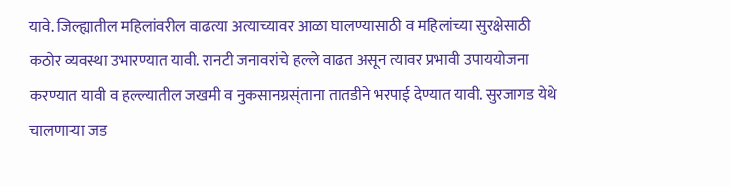यावे. जिल्ह्यातील महिलांवरील वाढत्या अत्याच्यावर आळा घालण्यासाठी व महिलांच्या सुरक्षेसाठी कठोर व्यवस्था उभारण्यात यावी. रानटी जनावरांचे हल्ले वाढत असून त्यावर प्रभावी उपाययोजना करण्यात यावी व हल्ल्यातील जखमी व नुकसानग्रस्ंताना तातडीने भरपाई देण्यात यावी. सुरजागड येथे चालणाऱ्या जड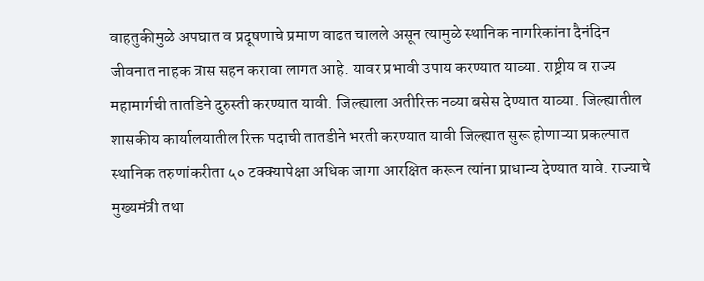वाहतुकीमुळे अपघात व प्रदूषणाचे प्रमाण वाढत चालले असून त्यामुळे स्थानिक नागरिकांना दैनंदिन जीवनात नाहक त्रास सहन करावा लागत आहे. यावर प्रभावी उपाय करण्यात याव्या. राष्ट्रीय व राज्य महामार्गची तातडिने दुरुस्ती करण्यात यावी. जिल्ह्याला अतीरिक्त नव्या बसेस देण्यात याव्या. जिल्ह्यातील शासकीय कार्यालयातील रिक्त पदाची तातडीने भरती करण्यात यावी जिल्ह्यात सुरू होणाऱ्या प्रकल्पात स्थानिक तरुणांकरीता ५० टक्क्यापेक्षा अधिक जागा आरक्षित करून त्यांना प्राधान्य देण्यात यावे. राज्याचे मुख्यमंत्री तथा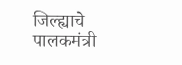जिल्ह्याचे पालकमंत्री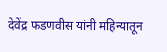देवेंद्र फडणवीस यांनी महिन्यातून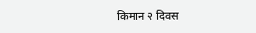किमान २ दिवस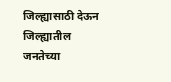जिल्ह्यासाठी देऊन जिल्ह्यातील जनतेच्या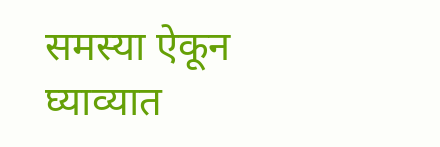समस्या ऐकून घ्याव्यात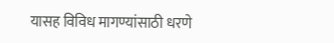यासह विविध मागण्यांसाठी धरणे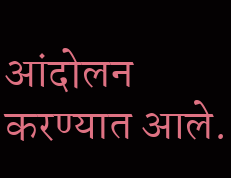आंदोलन करण्यात आले.